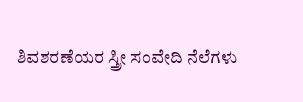ಶಿವಶರಣೆಯರ ಸ್ತ್ರೀ ಸಂವೇದಿ ನೆಲೆಗಳು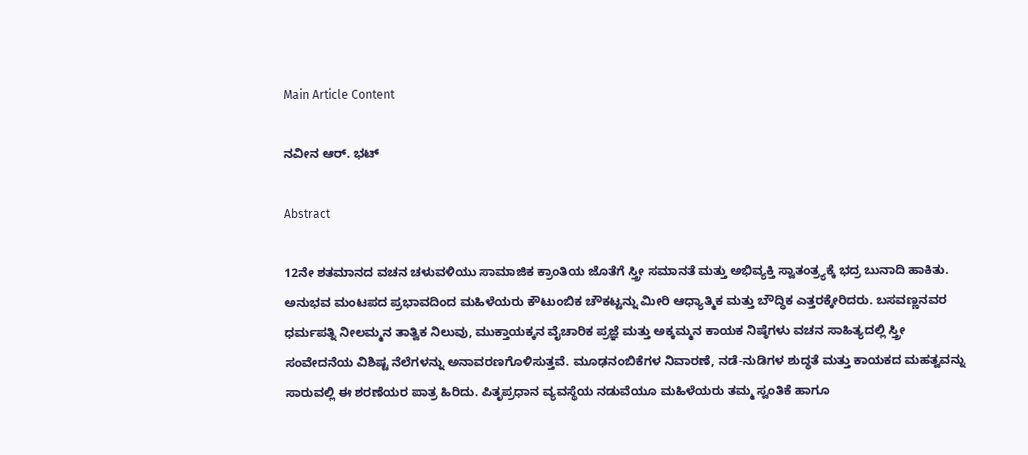Main Article Content

ನವೀನ ಆರ್. ಭಟ್

Abstract

12ನೇ ಶತಮಾನದ ವಚನ ಚಳುವಳಿಯು ಸಾಮಾಜಿಕ ಕ್ರಾಂತಿಯ ಜೊತೆಗೆ ಸ್ತ್ರೀ ಸಮಾನತೆ ಮತ್ತು ಅಭಿವ್ಯಕ್ತಿ ಸ್ವಾತಂತ್ರ್ಯಕ್ಕೆ ಭದ್ರ ಬುನಾದಿ ಹಾಕಿತು. ಅನುಭವ ಮಂಟಪದ ಪ್ರಭಾವದಿಂದ ಮಹಿಳೆಯರು ಕೌಟುಂಬಿಕ ಚೌಕಟ್ಟನ್ನು ಮೀರಿ ಆಧ್ಯಾತ್ಮಿಕ ಮತ್ತು ಬೌದ್ಧಿಕ ಎತ್ತರಕ್ಕೇರಿದರು. ಬಸವಣ್ಣನವರ ಧರ್ಮಪತ್ನಿ ನೀಲಮ್ಮನ ತಾತ್ವಿಕ ನಿಲುವು, ಮುಕ್ತಾಯಕ್ಕನ ವೈಚಾರಿಕ ಪ್ರಜ್ಞೆ ಮತ್ತು ಅಕ್ಕಮ್ಮನ ಕಾಯಕ ನಿಷ್ಠೆಗಳು ವಚನ ಸಾಹಿತ್ಯದಲ್ಲಿ ಸ್ತ್ರೀ ಸಂವೇದನೆಯ ವಿಶಿಷ್ಟ ನೆಲೆಗಳನ್ನು ಅನಾವರಣಗೊಳಿಸುತ್ತವೆ. ಮೂಢನಂಬಿಕೆಗಳ ನಿವಾರಣೆ, ನಡೆ-ನುಡಿಗಳ ಶುದ್ಧತೆ ಮತ್ತು ಕಾಯಕದ ಮಹತ್ವವನ್ನು ಸಾರುವಲ್ಲಿ ಈ ಶರಣೆಯರ ಪಾತ್ರ ಹಿರಿದು. ಪಿತೃಪ್ರಧಾನ ವ್ಯವಸ್ಥೆಯ ನಡುವೆಯೂ ಮಹಿಳೆಯರು ತಮ್ಮ ಸ್ವಂತಿಕೆ ಹಾಗೂ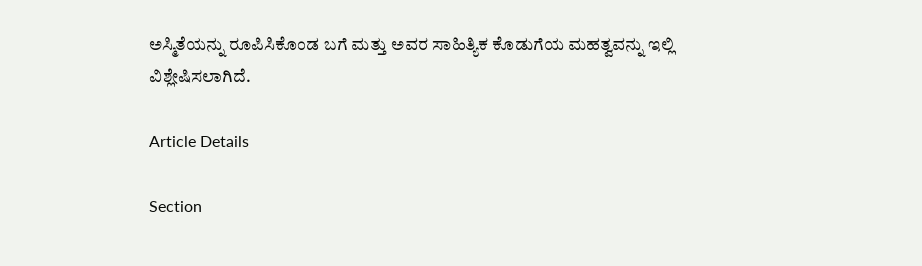ಅಸ್ಮಿತೆಯನ್ನು ರೂಪಿಸಿಕೊಂಡ ಬಗೆ ಮತ್ತು ಅವರ ಸಾಹಿತ್ಯಿಕ ಕೊಡುಗೆಯ ಮಹತ್ವವನ್ನು ಇಲ್ಲಿ ವಿಶ್ಲೇಷಿಸಲಾಗಿದೆ.

Article Details

Section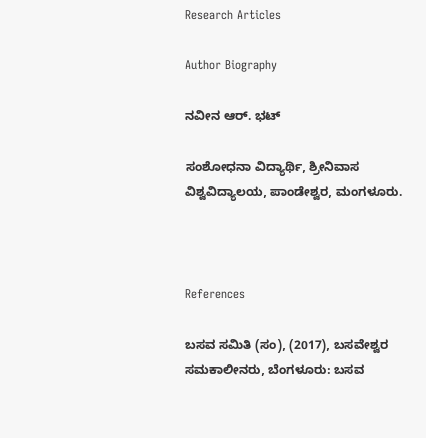Research Articles

Author Biography

ನವೀನ ಆರ್. ಭಟ್

ಸಂಶೋಧನಾ ವಿದ್ಯಾರ್ಥಿ, ಶ್ರೀನಿವಾಸ ವಿಶ್ವವಿದ್ಯಾಲಯ, ಪಾಂಡೇಶ್ವರ, ಮಂಗಳೂರು.



References

ಬಸವ ಸಮಿತಿ (ಸಂ), (2017), ಬಸವೇಶ್ವರ ಸಮಕಾಲೀನರು, ಬೆಂಗಳೂರು: ಬಸವ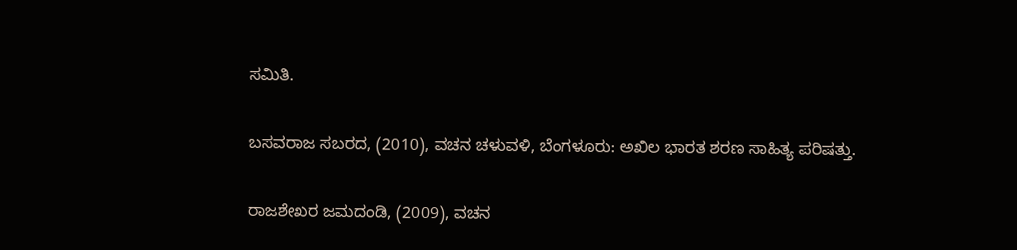ಸಮಿತಿ.

ಬಸವರಾಜ ಸಬರದ, (2010), ವಚನ ಚಳುವಳಿ, ಬೆಂಗಳೂರು: ಅಖಿಲ ಭಾರತ ಶರಣ ಸಾಹಿತ್ಯ ಪರಿಷತ್ತು.

ರಾಜಶೇಖರ ಜಮದಂಡಿ, (2009), ವಚನ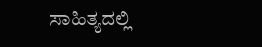ಸಾಹಿತ್ಯದಲ್ಲಿ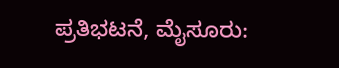ಪ್ರತಿಭಟನೆ, ಮೈಸೂರು: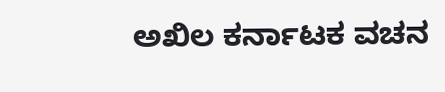ಅಖಿಲ ಕರ್ನಾಟಕ ವಚನ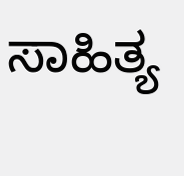ಸಾಹಿತ್ಯ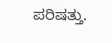ಪರಿಷತ್ತು.